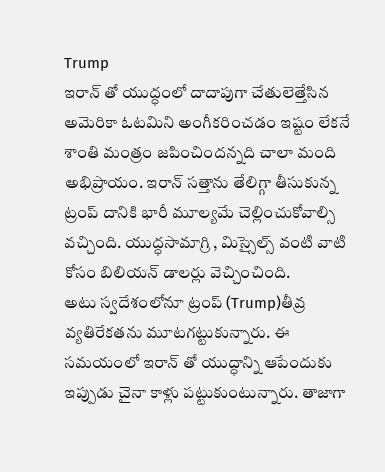Trump
ఇరాన్ తో యుద్ధంలో దాదాపుగా చేతులెత్తేసిన అమెరికా ఓటమిని అంగీకరించడం ఇష్టం లేకనే శాంతి మంత్రం జపించిందన్నది చాలా మంది అభిప్రాయం. ఇరాన్ సత్తాను తేలిగ్గా తీసుకున్న ట్రంప్ దానికి భారీ మూల్యమే చెల్లించుకోవాల్సి వచ్చింది. యుద్ధసామాగ్రి , మిస్సైల్స్ వంటి వాటి కోసం బిలియన్ డాలర్లు వెచ్చించింది.
అటు స్వదేశంలోనూ ట్రంప్ (Trump)తీవ్ర వ్యతిరేకతను మూటగట్టుకున్నారు. ఈ సమయంలో ఇరాన్ తో యుద్ధాన్ని ఆపేందుకు ఇప్పుడు చైనా కాళ్లు పట్టుకుంటున్నారు. తాజాగా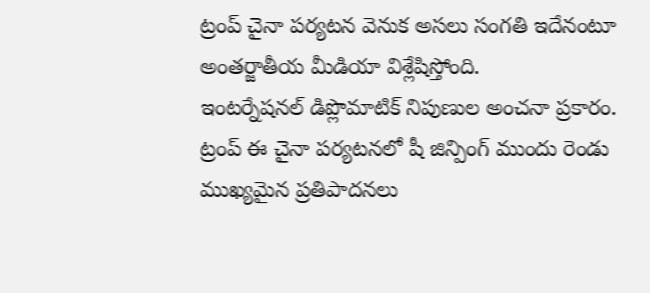ట్రంప్ చైనా పర్యటన వెనుక అసలు సంగతి ఇదేనంటూ అంతర్జాతీయ మీడియా విశ్లేషిస్తోంది.
ఇంటర్నేషనల్ డిప్లొమాటిక్ నిపుణుల అంచనా ప్రకారం. ట్రంప్ ఈ చైనా పర్యటనలో షీ జిన్పింగ్ ముందు రెండు ముఖ్యమైన ప్రతిపాదనలు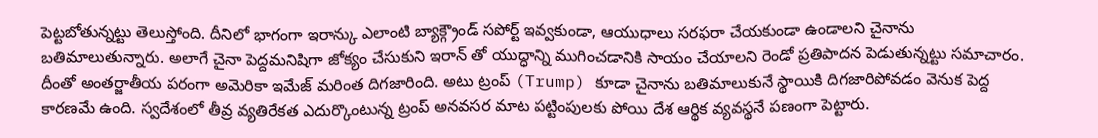పెట్టబోతున్నట్టు తెలుస్తోంది. దీనిలో భాగంగా ఇరాన్కు ఎలాంటి బ్యాక్గ్రౌండ్ సపోర్ట్ ఇవ్వకుండా, ఆయుధాలు సరఫరా చేయకుండా ఉండాలని చైనాను బతిమాలుతున్నారు. అలాగే చైనా పెద్దమనిషిగా జోక్యం చేసుకుని ఇరాన్ తో యుద్ధాన్ని ముగించడానికి సాయం చేయాలని రెండో ప్రతిపాదన పెడుతున్నట్టు సమాచారం.
దీంతో అంతర్జాతీయ పరంగా అమెరికా ఇమేజ్ మరింత దిగజారింది. అటు ట్రంప్ (Trump) కూడా చైనాను బతిమాలుకునే స్థాయికి దిగజారిపోవడం వెనుక పెద్ద కారణమే ఉంది. స్వదేశంలో తీవ్ర వ్యతిరేకత ఎదుర్కొంటున్న ట్రంప్ అనవసర మాట పట్టింపులకు పోయి దేశ ఆర్థిక వ్యవస్థనే పణంగా పెట్టారు.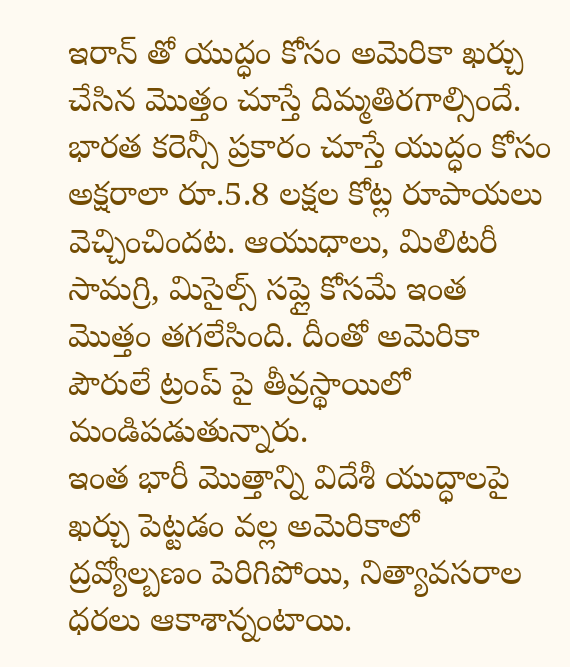ఇరాన్ తో యుద్ధం కోసం అమెరికా ఖర్చు చేసిన మొత్తం చూస్తే దిమ్మతిరగాల్సిందే. భారత కరెన్సీ ప్రకారం చూస్తే యుద్ధం కోసం అక్షరాలా రూ.5.8 లక్షల కోట్ల రూపాయలు వెచ్చించిందట. ఆయుధాలు, మిలిటరీ సామగ్రి, మిసైల్స్ సప్లై కోసమే ఇంత మొత్తం తగలేసింది. దీంతో అమెరికా పౌరులే ట్రంప్ పై తీవ్రస్థాయిలో మండిపడుతున్నారు.
ఇంత భారీ మొత్తాన్ని విదేశీ యుద్ధాలపై ఖర్చు పెట్టడం వల్ల అమెరికాలో ద్రవ్యోల్బణం పెరిగిపోయి, నిత్యావసరాల ధరలు ఆకాశాన్నంటాయి.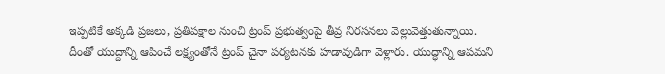ఇప్పటికే అక్కడి ప్రజలు, ప్రతిపక్షాల నుంచి ట్రంప్ ప్రభుత్వంపై తీవ్ర నిరసనలు వెల్లువెత్తుతున్నాయి.
దీంతో యుద్దాన్ని ఆపించే లక్ష్యంతోనే ట్రంప్ చైనా పర్యటనకు హడావుడిగా వెళ్లారు. యుద్ధాన్ని ఆపమని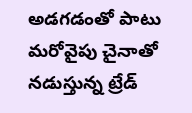అడగడంతో పాటు మరోవైపు చైనాతో నడుస్తున్న ట్రేడ్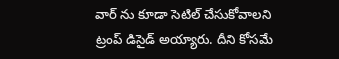వార్ ను కూడా సెటిల్ చేసుకోవాలని ట్రంప్ డిసైడ్ అయ్యారు. దీని కోసమే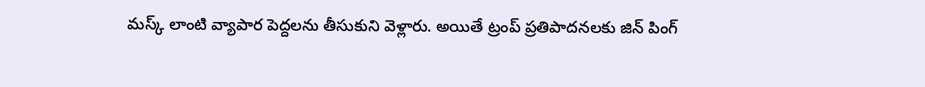మస్క్ లాంటి వ్యాపార పెద్దలను తీసుకుని వెళ్లారు. అయితే ట్రంప్ ప్రతిపాదనలకు జిన్ పింగ్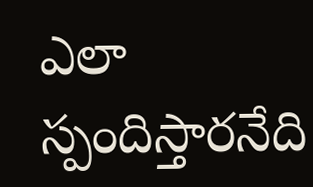ఎలా స్పందిస్తారనేది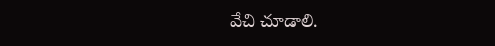వేచి చూడాలి.